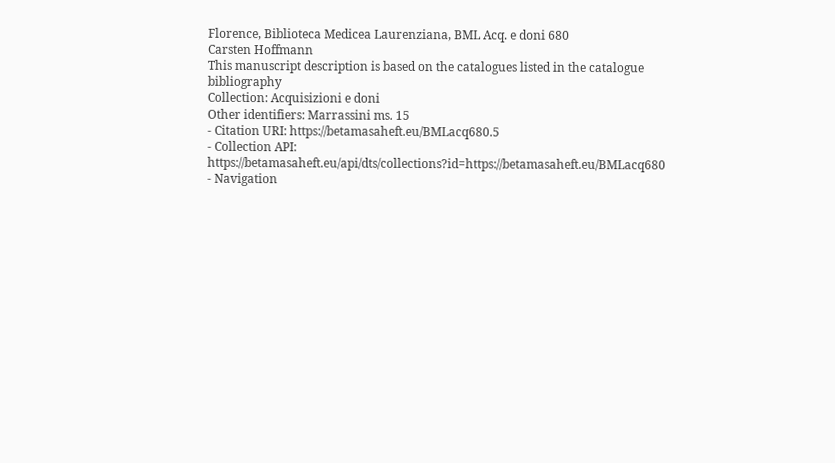Florence, Biblioteca Medicea Laurenziana, BML Acq. e doni 680
Carsten Hoffmann
This manuscript description is based on the catalogues listed in the catalogue bibliography
Collection: Acquisizioni e doni
Other identifiers: Marrassini ms. 15
- Citation URI: https://betamasaheft.eu/BMLacq680.5
- Collection API: https://betamasaheft.eu/api/dts/collections?id=https://betamasaheft.eu/BMLacq680
- Navigation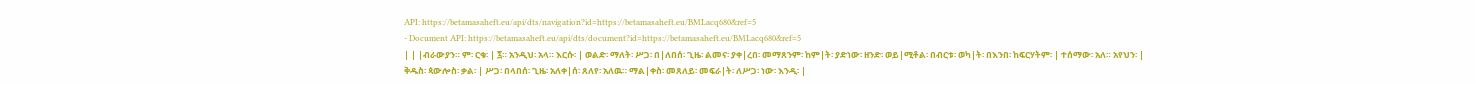API: https://betamasaheft.eu/api/dts/navigation?id=https://betamasaheft.eu/BMLacq680&ref=5
- Document API: https://betamasaheft.eu/api/dts/document?id=https://betamasaheft.eu/BMLacq680&ref=5
| | |ብራውያን። ም፡ ርቁ፡ | ፯። አንዲህ፡ አላ። እርሱ፡ | ወልድ፡ ማለት፡ ሥጋ፡ በ|ለበሰ፡ ጊዜ፡ ልመና፡ ያቀ|ረበ፡ መማጸንም፡ ከም|ት፡ ያድነው፡ ዘንድ፡ ወይ|ሚቶል፡ በብርቱ፡ ወካ|ት፡ በእንበ፡ ከፍርሃትም፡ | ተሰማው፡ አለ። አየህን፡ | ቅዱስ፡ ጳውሎስ፡ ቃል፡ | ሥጋ፡ በላበሰ፡ ጊዜ፡ አለቀ|ሰ፡ ጸለየ፡ አለዉ። ማል|ቀስ፡ መጸለይ፡ መፍራ|ት፡ ለሥጋ፡ ነው፡ እንዲ፡ |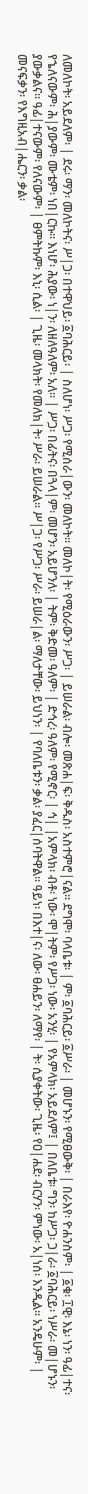ለመለኮት፡ አይደለም፡ | ደሩ፡ ማን፡ መለኮትና፡ ሥ|ጋ፡ በተዋህይ፡ ፩ባሕርይ፡ | ስለሆነ፡ ሥጋ፡ የሚሰራ|ውን፡ መለኮት። መለኮ|ት፡ የሚዕራውን፡ ሥጋ፡ | ይሠራል፡ ብሎ፡ መጽሐ|ፍ፡ ቅዱስ፡ አስተምሮ|ናል። ደግሞ፡ ባላቤቱ፡ | ም፡ ፩ባሕርይ፡ ፩ሥራ፡ | መሆኑን፡ የሚፀውቅ፡ | በራእየ፡ ዮሐንስም፡ | ፩ቁ፡ ፲ዊ፡ እኔ፡ ነን፡ ዓፊ|ተና፡ የኄለናውም፡ ሕ|ያውም፡ ሙቴም፡ ነበ|ርኩ። እነሆ፡ ሕያው፡ ነ|ን፡ ለዘለዓለም፡ አለ። | ሥጋ፡ በፊትና፡ በጓላ|ም፡ መሆን፡ አይሆንለ፡ | ትም፡ ቅድመ፡ ዓለም፡ | ድኅረ፡ ዓለም፡ የሚኖር፡ | ኅ| |አምላክ፡ ብቶ፡ ነው፡ ሞ|ትም፡ የሥጋ፡ ነው፡ አንሂ፡ | የአምላክ፡ አይደለም፤ | በለቤቱ፡ ግን፡ ከሥጋ፡ ጋ|ራ፡ ፩ባሕርይ፡ ነሥራ፡ መ|ሆኑን፡ ያውቃልና። ዓፊ|ተናውም፡ የለናውም፡ | ፀምትኩም፡ እኒ፡ ሲል፡ | ጊዜ፡ መላክት፡ የመለክ|ት፡ ሥራ፡ ይሠራል። ሥ|ጋ፡ የሥጋ፡ ሥራ፡ ይሠራ|ል፡ ማለታቸው፡ ይህነን፡ | የባለቤቱን፡ ቃል፡ ያፈር|ሰባትዋል። ዓይነ፡ በእተ|ና፡ ለው፡ ፀሐይን፡ ለማየ፡ | ት፡ ሲያቀትው፡ ጊዜ፡ የዐ|ሐደ፡ ብርሃን፡ ምነው፡ አ|ነሰ፡ እንዲል። አንዴሁም፡ | መናፍቃን፡ የእግዚአብ|ሔርን፡ ቃል፡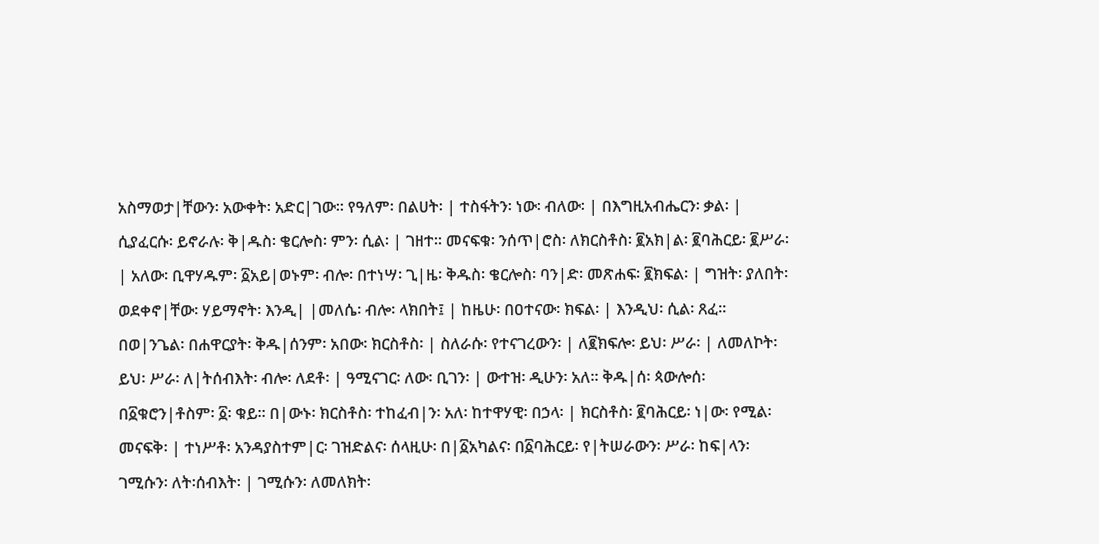አስማወታ|ቸውን፡ አውቀት፡ አድር|ገው። የዓለም፡ በልሀት፡ | ተስፋትን፡ ነው፡ ብለው፡ | በእግዚአብሔርን፡ ቃል፡ | ሲያፈርሱ፡ ይኖራሉ፡ ቅ|ዱስ፡ ቄርሎስ፡ ምን፡ ሲል፡ | ገዘተ። መናፍቁ፡ ንሰጥ|ሮስ፡ ለክርስቶስ፡ ፪አክ|ል፡ ፪ባሕርይ፡ ፪ሥራ፡ | አለው፡ ቢዋሃዱም፡ ፩አይ|ወኑም፡ ብሎ፡ በተነሣ፡ ጊ|ዜ፡ ቅዱስ፡ ቄርሎስ፡ ባን|ድ፡ መጽሐፍ፡ ፪ክፍል፡ | ግዝት፡ ያለበት፡ ወደቀኖ|ቸው፡ ሃይማኖት፡ እንዲ| |መለሴ፡ ብሎ፡ ላክበት፤ | ከዜሁ፡ በዐተናው፡ ክፍል፡ | እንዲህ፡ ሲል፡ ጸፈ። በወ|ንጌል፡ በሐዋርያት፡ ቅዱ|ሰንም፡ አበው፡ ክርስቶስ፡ | ስለራሱ፡ የተናገረውን፡ | ለ፪ክፍሎ፡ ይህ፡ ሥራ፡ | ለመለኮት፡ ይህ፡ ሥራ፡ ለ|ትሰብእት፡ ብሎ፡ ለደቶ፡ | ዓሚናገር፡ ለው፡ ቢገን፡ | ውተዝ፡ ዲሁን፡ አለ። ቅዱ|ሰ፡ ጳውሎሰ፡ በ፩ቁሮን|ቶስም፡ ፩፡ ቁይ። በ|ውኑ፡ ክርስቶስ፡ ተከፈብ|ን፡ አለ፡ ከተዋሃዊ፡ በኃላ፡ | ክርስቶስ፡ ፪ባሕርይ፡ ነ|ው፡ የሚል፡ መናፍቅ፡ | ተነሥቶ፡ አንዳያስተም|ር፡ ገዝድልና፡ ሰላዚሁ፡ በ|፩አካልና፡ በ፩ባሕርይ፡ የ|ትሠራውን፡ ሥራ፡ ከፍ|ላን፡ ገሚሱን፡ ለት፡ሰብእት፡ | ገሚሱን፡ ለመለክት፡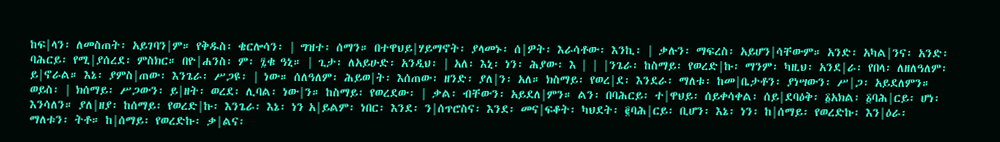ከፍ|ላን፡ ለመስጠት፡ አይገባን|ም። የቅዱስ፡ ቄርሎሳን፡ | ግዝተ፡ ሰማን። በተዋህይ|ሃይማኖት፡ ያላመኑ፡ ሰ|ዎት፡ እራሳቶው፡ እንኪ፡ | ቃሉን፡ ማፍረስ፡ አይሆን|ሳቸውም። አንድ፡ አካል|ንና፡ አንድ፡ ባሕርይ፡ የሚ|ያሰረደ፡ ምስክር። በዮ|ሐንስ፡ ም፡ ፯ቁ ዓኒ። | ጊታ፡ ለአይሁድ፡ አንዲህ፡ | አለ፡ እኒ፡ ነን፡ ሕያው፡ እ | | |ንጌራ፡ ከስማይ፡ የወረድ|ኩ፡ ማንም፡ ካዚህ፡ አንደ|ራ፡ የበላ፡ ለዘለዓለም፡ ይ|ኖራል። እኔ፡ ያምስ|ጠው፡ እንጌራ፡ ሥጋዩ፡ | ነው። ሰለዓለም፡ ሕይወ|ት፡ እሰጠው፡ ዘንድ፡ ያለ|ን፡ አለ። ክስማይ፡ የወረ|ደ፡ እንደራ፡ ማለቱ፡ ከመ|ቤታቶን፡ ያነሣውን፡ ሥ|ጋ፡ አይደለምን። ወይስ፡ | ክሰማይ፡ ሥጋውን፡ ይ|ዘት፡ ወረደ፡ ሊባል፡ ነው|ን። ከስማይ፡ የወረደው፡ | ቃል፡ ብቸውን፡ አይደለ|ምን። ልን፡ በባሕርይ፡ ተ|ዋህይ፡ ሰይቀሳቀል፡ ሰይ|ደባዕቅ፡ ፩አክል፡ ፩ባሕ|ርይ፡ ሆነ፡ እንሳለን። ያለ|ዘያ፡ ከሰማይ፡ የወረድ|ኩ፡ እንጌራ፡ እኔ፡ ነን አ|ይልም፡ ነበር፡ እንደ፡ ን|ሰጥሮስና፡ እንደ፡ መና|ፍቆት፡ ካህደት፡ ፪ባሕ|ርይ፡ ቢሆን፡ እኔ፡ ነን፡ ከ|ሰማይ፡ የወረድኩ፡ እን|ዕራ፡ ማለቱን፡ ትቶ። ከ|ሰማይ፡ የወረድኩ፡ ቃ|ልና፡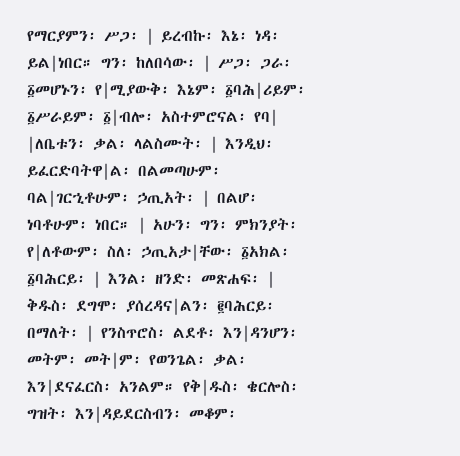የማርያምን፡ ሥጋ፡ | ይረብኩ፡ እኔ፡ ነዳ፡ ይል|ነበር። ግን፡ ከለበሳው፡ | ሥጋ፡ ጋራ፡ ፩መሆኑን፡ የ|ሚያውቅ፡ እኔም፡ ፩ባሕ|ሪይም፡ ፩ሥራይም፡ ፩|ብሎ፡ አስተምሮናል፡ የባ| |ለቤቱን፡ ቃል፡ ላልስሙት፡ | እንዲህ፡ ይፈርድባትዋ|ል፡ በልመጣሁም፡ ባል|ገርኂቶሁም፡ ኃጢአት፡ | በልሆ፡ነባቶሁም፡ ነበር። | አሁን፡ ግን፡ ምክንያት፡ የ|ለቶውም፡ ስለ፡ ኃጢአታ|ቸው፡ ፩አክል፡ ፩ባሕርይ፡ | እንል፡ ዘንድ፡ መጽሐፍ፡ | ቅዱስ፡ ደግሞ፡ ያሰረዳና|ልን፡ ፪ባሕርይ፡ በማለት፡ | የንስጥሮስ፡ ልደቶ፡ እን|ዳንሆን፡ መትም፡ መት|ም፡ የወንጌል፡ ቃል፡ እን|ደናፈርስ፡ አንልም። የቅ|ዱስ፡ ቄርሎስ፡ ግዝት፡ እን|ዳይደርስብን፡ መቆም፡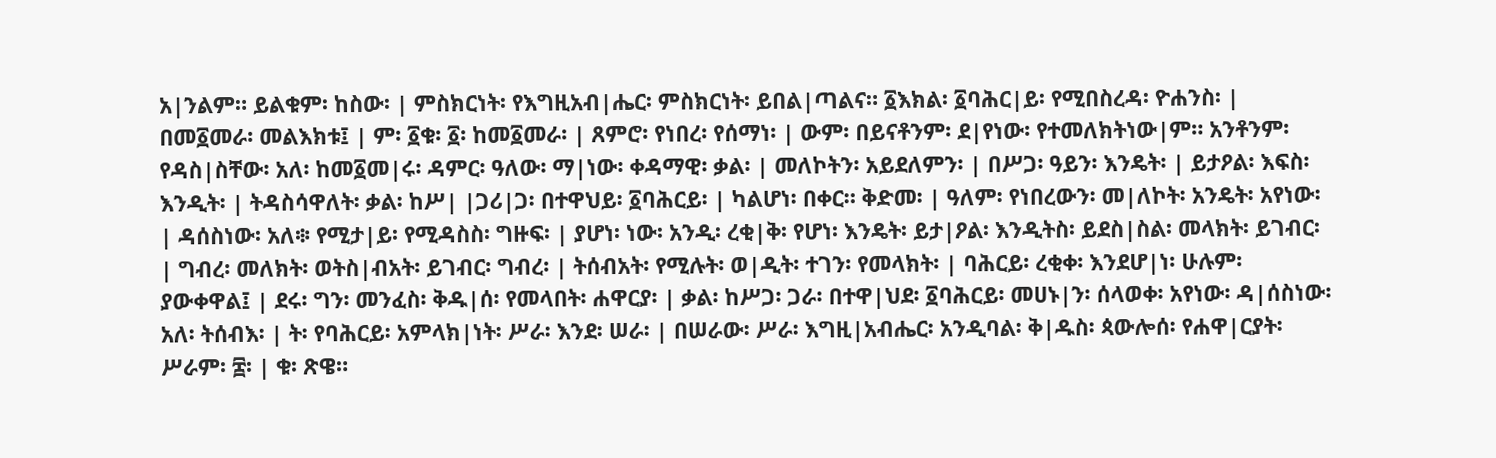አ|ንልም። ይልቁም፡ ከስው፡ | ምስክርነት፡ የእግዚአብ|ሔር፡ ምስክርነት፡ ይበል|ጣልና። ፩እክል፡ ፩ባሕር|ይ፡ የሚበስረዳ፡ ዮሐንስ፡ | በመ፩መራ፡ መልእክቱ፤ | ም፡ ፩ቁ፡ ፩፡ ከመ፩መራ፡ | ጸምሮ፡ የነበረ፡ የሰማነ፡ | ውም፡ በይናቶንም፡ ደ|የነው፡ የተመለክትነው|ም። አንቶንም፡ የዳስ|ስቸው፡ አለ፡ ከመ፩መ|ሩ፡ ዳምር፡ ዓለው፡ ማ|ነው፡ ቀዳማዊ፡ ቃል፡ | መለኮትን፡ አይደለምን፡ | በሥጋ፡ ዓይን፡ እንዴት፡ | ይታዖል፡ እፍስ፡ እንዲት፡ | ትዳስሳዋለት፡ ቃል፡ ከሥ| |ጋሪ|ጋ፡ በተዋህይ፡ ፩ባሕርይ፡ | ካልሆነ፡ በቀር። ቅድመ፡ | ዓለም፡ የነበረውን፡ መ|ለኮት፡ አንዴት፡ አየነው፡ | ዳሰስነው፡ አለ፨ የሚታ|ይ፡ የሚዳስስ፡ ግዙፍ፡ | ያሆነ፡ ነው፡ አንዲ፡ ረቂ|ቅ፡ የሆነ፡ እንዴት፡ ይታ|ዖል፡ እንዲትስ፡ ይደስ|ስል፡ መላክት፡ ይገብር፡ | ግብረ፡ መለክት፡ ወትስ|ብአት፡ ይገብር፡ ግብረ፡ | ትሰብአት፡ የሚሉት፡ ወ|ዲት፡ ተገን፡ የመላክት፡ | ባሕርይ፡ ረቂቀ፡ እንደሆ|ነ፡ ሁሉም፡ ያውቀዋል፤ | ደሩ፡ ግን፡ መንፈስ፡ ቅዱ|ሰ፡ የመላበት፡ ሐዋርያ፡ | ቃል፡ ከሥጋ፡ ጋራ፡ በተዋ|ህደ፡ ፩ባሕርይ፡ መሀኑ|ን፡ ሰላወቀ፡ አየነው፡ ዳ|ሰስነው፡ አለ፡ ትሰብእ፡ | ት፡ የባሕርይ፡ አምላክ|ነት፡ ሥራ፡ እንደ፡ ሠራ፡ | በሠራው፡ ሥራ፡ እግዚ|አብሔር፡ አንዲባል፡ ቅ|ዱስ፡ ጳውሎሰ፡ የሐዋ|ርያት፡ ሥራም፡ ፰፡ | ቁ፡ ጽዌ።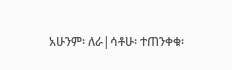አሁንም፡ ለራ|ሳቶሁ፡ ተጠንቀቁ፡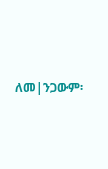ለመ|ንጋውም፡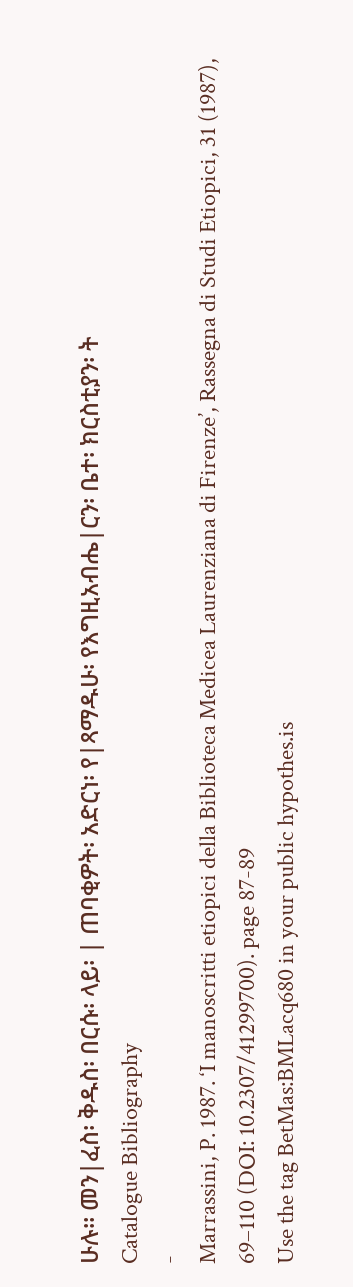ሁሉ። መን|ፈስ፡ ቅዱስ፡ በርሱ፡ ላይ፡ | ጠባቂዎት፡ አድርነ፡ የ|ጻማዱሁ፡ የእግዚአብሔ|ርን፡ ቤተ፡ ክርስቲያን፡ ት
Catalogue Bibliography
-
Marrassini, P. 1987. ‘I manoscritti etiopici della Biblioteca Medicea Laurenziana di Firenze’, Rassegna di Studi Etiopici, 31 (1987), 69–110 (DOI: 10.2307/41299700). page 87-89
Use the tag BetMas:BMLacq680 in your public hypothes.is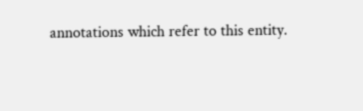annotations which refer to this entity.